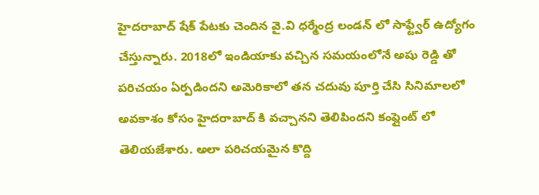హైదరాబాద్ షేక్ పేటకు చెందిన వై.వి ధర్మేంద్ర లండన్ లో సాఫ్ట్వేర్ ఉద్యోగం చేస్తున్నారు. 2018లో ఇండియాకు వచ్చిన సమయంలోనే అషు రెడ్డి తో పరిచయం ఏర్పడిందని అమెరికాలో తన చదువు పూర్తి చేసి సినిమాలలో అవకాశం కోసం హైదరాబాద్ కి వచ్చానని తెలిపిందని కంప్లైంట్ లో తెలియజేశారు. అలా పరిచయమైన కొద్ది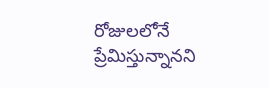రోజులలోనే ప్రేమిస్తున్నానని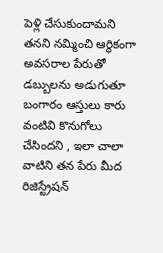పెళ్లి చేసుకుందామని తనని నమ్మించి ఆర్థికంగా అవసరాల పేరుతో డబ్బులను అడుగుతూ బంగారం ఆస్తులు కారు వంటివి కొనుగోలు చేసిందని , ఇలా చాలా వాటిని తన పేరు మీద రిజిస్ట్రేషన్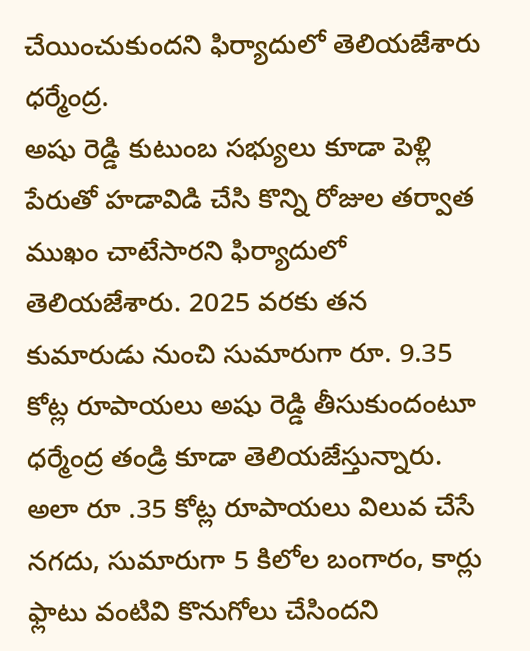చేయించుకుందని ఫిర్యాదులో తెలియజేశారు ధర్మేంద్ర.
అషు రెడ్డి కుటుంబ సభ్యులు కూడా పెళ్లి పేరుతో హడావిడి చేసి కొన్ని రోజుల తర్వాత ముఖం చాటేసారని ఫిర్యాదులో తెలియజేశారు. 2025 వరకు తన కుమారుడు నుంచి సుమారుగా రూ. 9.35 కోట్ల రూపాయలు అషు రెడ్డి తీసుకుందంటూ ధర్మేంద్ర తండ్రి కూడా తెలియజేస్తున్నారు. అలా రూ .35 కోట్ల రూపాయలు విలువ చేసే నగదు, సుమారుగా 5 కిలోల బంగారం, కార్లు ఫ్లాటు వంటివి కొనుగోలు చేసిందని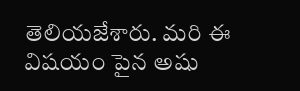తెలియజేశారు. మరి ఈ విషయం పైన అషు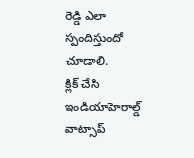రెడ్డి ఎలా స్పందిస్తుందో చూడాలి.
క్లిక్ చేసి ఇండియాహెరాల్డ్ వాట్సాప్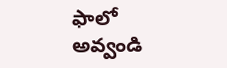ఫాలో అవ్వండి